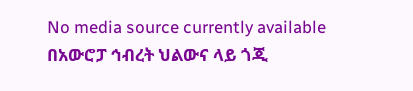No media source currently available
በአውሮፓ ኅብረት ህልውና ላይ ጎጂ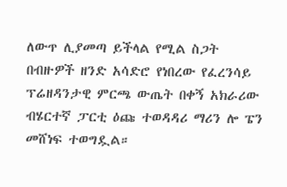ለውጥ ሊያመጣ ይችላል የሚል ስጋት በብዙዎች ዘንድ አሳድሮ የነበረው የፈረንሳይ ፕሬዘዳንታዊ ምርጫ ውጤት በቀኝ አክራሪው ብሄርተኛ ፓርቲ ዕጩ ተወዳዳሪ ማሪን ሎ ፔን መሸነፍ ተወግዷል።